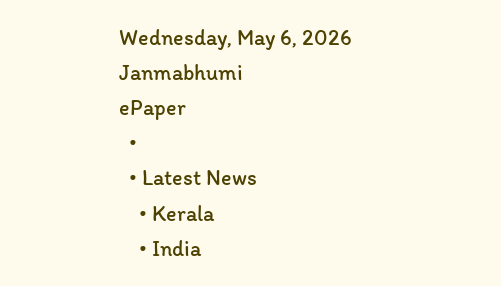Wednesday, May 6, 2026
Janmabhumi
ePaper
  •
  • Latest News
    • Kerala
    • India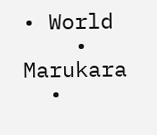• World
    • Marukara
  •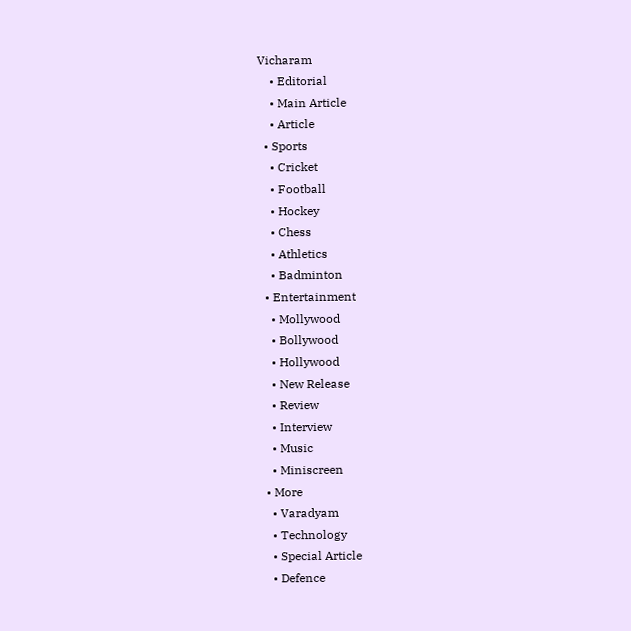Vicharam
    • Editorial
    • Main Article
    • Article
  • Sports
    • Cricket
    • Football
    • Hockey
    • Chess
    • Athletics
    • Badminton
  • Entertainment
    • Mollywood
    • Bollywood
    • Hollywood
    • New Release
    • Review
    • Interview
    • Music
    • Miniscreen
  • More
    • Varadyam
    • Technology
    • Special Article
    • Defence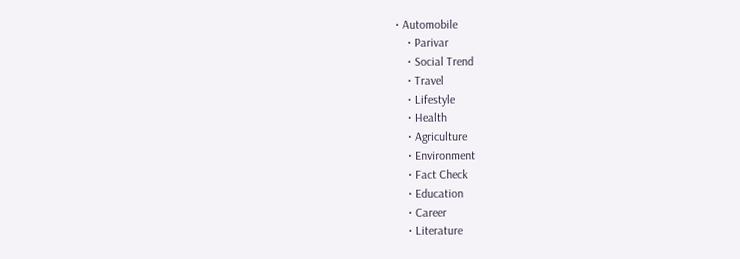• Automobile
    • Parivar
    • Social Trend
    • Travel
    • Lifestyle
    • Health
    • Agriculture
    • Environment
    • Fact Check
    • Education
    • Career
    • Literature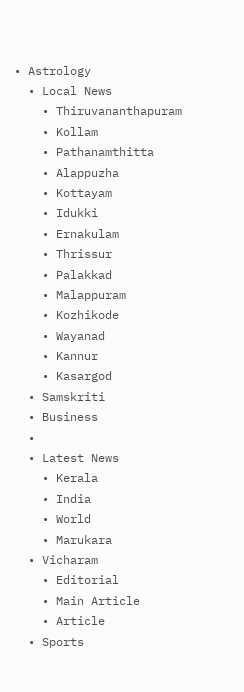• Astrology
  • Local News
    • Thiruvananthapuram
    • Kollam
    • Pathanamthitta
    • Alappuzha
    • Kottayam
    • Idukki
    • Ernakulam
    • Thrissur
    • Palakkad
    • Malappuram
    • Kozhikode
    • Wayanad
    • Kannur
    • Kasargod
  • Samskriti
  • Business
  •
  • Latest News
    • Kerala
    • India
    • World
    • Marukara
  • Vicharam
    • Editorial
    • Main Article
    • Article
  • Sports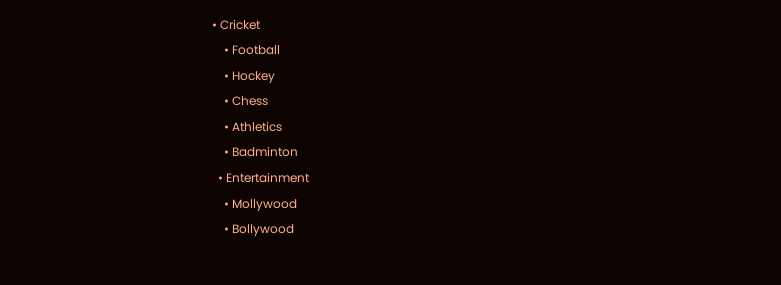• Cricket
    • Football
    • Hockey
    • Chess
    • Athletics
    • Badminton
  • Entertainment
    • Mollywood
    • Bollywood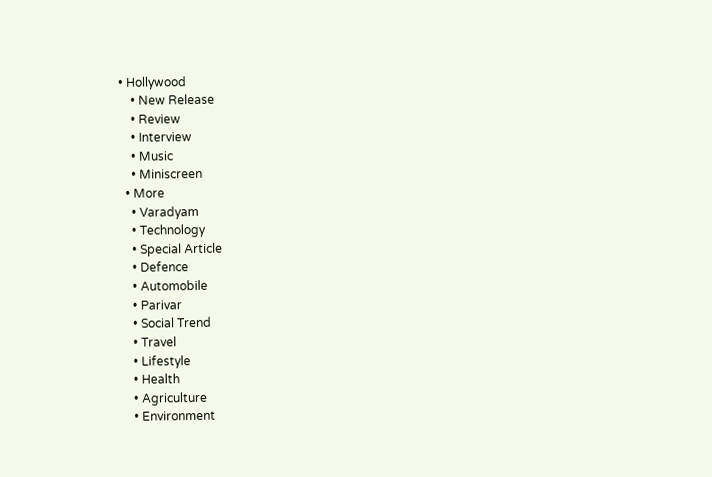• Hollywood
    • New Release
    • Review
    • Interview
    • Music
    • Miniscreen
  • More
    • Varadyam
    • Technology
    • Special Article
    • Defence
    • Automobile
    • Parivar
    • Social Trend
    • Travel
    • Lifestyle
    • Health
    • Agriculture
    • Environment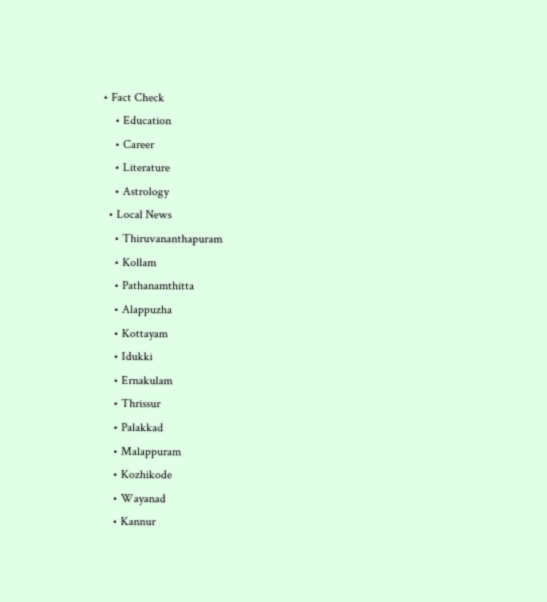• Fact Check
    • Education
    • Career
    • Literature
    • Astrology
  • Local News
    • Thiruvananthapuram
    • Kollam
    • Pathanamthitta
    • Alappuzha
    • Kottayam
    • Idukki
    • Ernakulam
    • Thrissur
    • Palakkad
    • Malappuram
    • Kozhikode
    • Wayanad
    • Kannur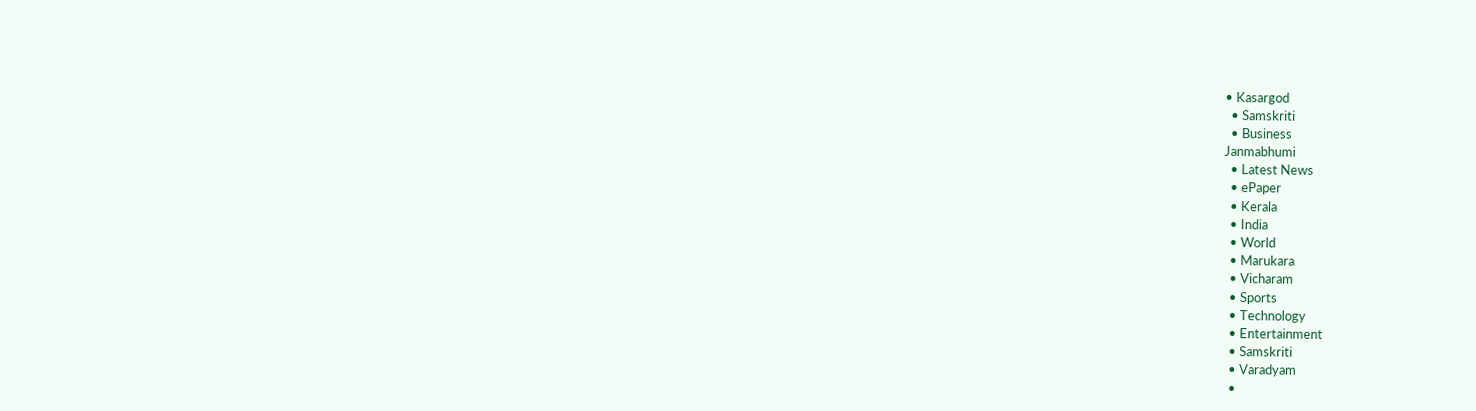• Kasargod
  • Samskriti
  • Business
Janmabhumi
  • Latest News
  • ePaper
  • Kerala
  • India
  • World
  • Marukara
  • Vicharam
  • Sports
  • Technology
  • Entertainment
  • Samskriti
  • Varadyam
  •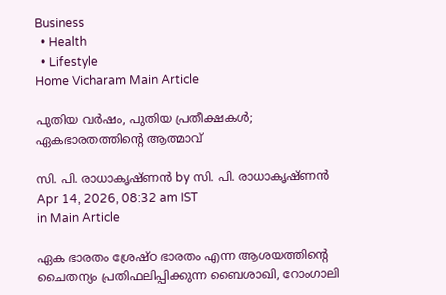Business
  • Health
  • Lifestyle
Home Vicharam Main Article

പുതിയ വര്‍ഷം, പുതിയ പ്രതീക്ഷകള്‍; ഏകഭാരതത്തിന്റെ ആത്മാവ്

സി. പി. രാധാകൃഷ്ണന്‍ by സി. പി. രാധാകൃഷ്ണന്‍
Apr 14, 2026, 08:32 am IST
in Main Article

ഏക ഭാരതം ശ്രേഷ്ഠ ഭാരതം എന്ന ആശയത്തിന്റെ ചൈതന്യം പ്രതിഫലിപ്പിക്കുന്ന ബൈശാഖി, റോംഗാലി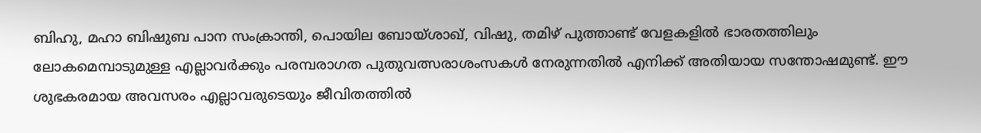ബിഹു, മഹാ ബിഷുബ പാന സംക്രാന്തി, പൊയില ബോയ്ശാഖ്, വിഷു, തമിഴ് പുത്താണ്ട് വേളകളില്‍ ഭാരതത്തിലും ലോകമെമ്പാടുമുള്ള എല്ലാവര്‍ക്കും പരമ്പരാഗത പുതുവത്സരാശംസകള്‍ നേരുന്നതില്‍ എനിക്ക് അതിയായ സന്തോഷമുണ്ട്. ഈ ശുഭകരമായ അവസരം എല്ലാവരുടെയും ജീവിതത്തില്‍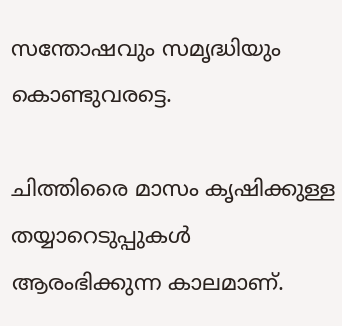സന്തോഷവും സമൃദ്ധിയും കൊണ്ടുവരട്ടെ.

ചിത്തിരൈ മാസം കൃഷിക്കുള്ള തയ്യാറെടുപ്പുകള്‍ ആരംഭിക്കുന്ന കാലമാണ്.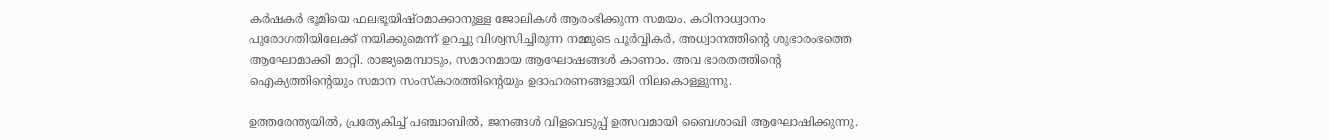കര്‍ഷകര്‍ ഭൂമിയെ ഫലഭൂയിഷ്ഠമാക്കാനുള്ള ജോലികള്‍ ആരംഭിക്കുന്ന സമയം. കഠിനാധ്വാനം പുരോഗതിയിലേക്ക് നയിക്കുമെന്ന് ഉറച്ചു വിശ്വസിച്ചിരുന്ന നമ്മുടെ പൂര്‍വ്വികര്‍, അധ്വാനത്തിന്റെ ശുഭാരംഭത്തെ ആഘോമാക്കി മാറ്റി. രാജ്യമെമ്പാടും, സമാനമായ ആഘോഷങ്ങള്‍ കാണാം. അവ ഭാരതത്തിന്റെ ഐക്യത്തിന്റെയും സമാന സംസ്കാരത്തിന്റെയും ഉദാഹരണങ്ങളായി നിലകൊള്ളുന്നു.

ഉത്തരേന്ത്യയില്‍, പ്രത്യേകിച്ച് പഞ്ചാബില്‍, ജനങ്ങള്‍ വിളവെടുപ്പ് ഉത്സവമായി ബൈശാഖി ആഘോഷിക്കുന്നു.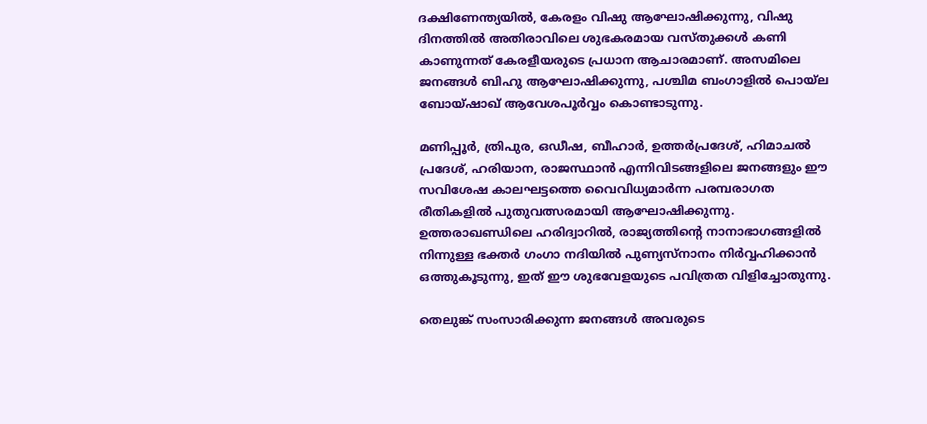ദക്ഷിണേന്ത്യയില്‍, കേരളം വിഷു ആഘോഷിക്കുന്നു, വിഷു ദിനത്തില്‍ അതിരാവിലെ ശുഭകരമായ വസ്തുക്കള്‍ കണി കാണുന്നത് കേരളീയരുടെ പ്രധാന ആചാരമാണ്. അസമിലെ ജനങ്ങള്‍ ബിഹു ആഘോഷിക്കുന്നു, പശ്ചിമ ബംഗാളില്‍ പൊയ്ല ബോയ്ഷാഖ് ആവേശപൂര്‍വ്വം കൊണ്ടാടുന്നു.

മണിപ്പൂര്‍, ത്രിപുര, ഒഡീഷ, ബീഹാര്‍, ഉത്തര്‍പ്രദേശ്, ഹിമാചല്‍ പ്രദേശ്, ഹരിയാന, രാജസ്ഥാന്‍ എന്നിവിടങ്ങളിലെ ജനങ്ങളും ഈ സവിശേഷ കാലഘട്ടത്തെ വൈവിധ്യമാര്‍ന്ന പരമ്പരാഗത രീതികളില്‍ പുതുവത്സരമായി ആഘോഷിക്കുന്നു. ഉത്തരാഖണ്ഡിലെ ഹരിദ്വാറില്‍, രാജ്യത്തിന്റെ നാനാഭാഗങ്ങളില്‍ നിന്നുള്ള ഭക്തര്‍ ഗംഗാ നദിയില്‍ പുണ്യസ്‌നാനം നിര്‍വ്വഹിക്കാന്‍ ഒത്തുകൂടുന്നു, ഇത് ഈ ശുഭവേളയുടെ പവിത്രത വിളിച്ചോതുന്നു.

തെലുങ്ക് സംസാരിക്കുന്ന ജനങ്ങള്‍ അവരുടെ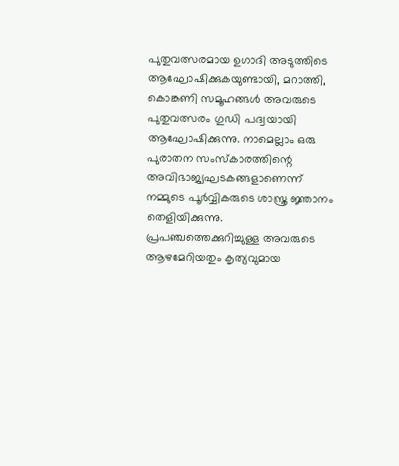പുതുവത്സരമായ ഉഗാദി അടുത്തിടെ ആഘോഷിക്കുകയുണ്ടായി, മറാത്തി, കൊങ്കണി സമൂഹങ്ങള്‍ അവരുടെ പുതുവത്സരം ഗുഡി പദ്വയായി ആഘോഷിക്കുന്നു. നാമെല്ലാം ഒരു പുരാതന സംസ്‌കാരത്തിന്റെ അവിഭാജ്യഘടകങ്ങളാണെന്ന് നമ്മുടെ പൂര്‍വ്വികരുടെ ശാസ്ത്ര ജ്ഞാനം തെളിയിക്കുന്നു. പ്രപഞ്ചത്തെക്കുറിച്ചുള്ള അവരുടെ ആഴമേറിയതും കൃത്യവുമായ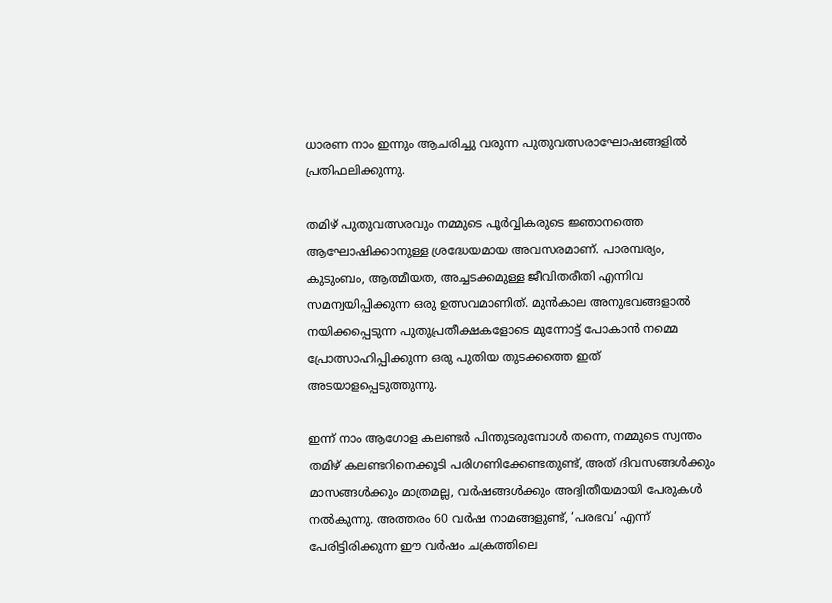ധാരണ നാം ഇന്നും ആചരിച്ചു വരുന്ന പുതുവത്സരാഘോഷങ്ങളില്‍ പ്രതിഫലിക്കുന്നു.

തമിഴ് പുതുവത്സരവും നമ്മുടെ പൂര്‍വ്വികരുടെ ജ്ഞാനത്തെ ആഘോഷിക്കാനുള്ള ശ്രദ്ധേയമായ അവസരമാണ്. പാരമ്പര്യം, കുടുംബം, ആത്മീയത, അച്ചടക്കമുള്ള ജീവിതരീതി എന്നിവ സമന്വയിപ്പിക്കുന്ന ഒരു ഉത്സവമാണിത്. മുന്‍കാല അനുഭവങ്ങളാല്‍ നയിക്കപ്പെടുന്ന പുതുപ്രതീക്ഷകളോടെ മുന്നോട്ട് പോകാന്‍ നമ്മെ പ്രോത്സാഹിപ്പിക്കുന്ന ഒരു പുതിയ തുടക്കത്തെ ഇത് അടയാളപ്പെടുത്തുന്നു.

ഇന്ന് നാം ആഗോള കലണ്ടര്‍ പിന്തുടരുമ്പോള്‍ തന്നെ, നമ്മുടെ സ്വന്തം തമിഴ് കലണ്ടറിനെക്കൂടി പരിഗണിക്കേണ്ടതുണ്ട്, അത് ദിവസങ്ങള്‍ക്കും മാസങ്ങള്‍ക്കും മാത്രമല്ല, വര്‍ഷങ്ങള്‍ക്കും അദ്വിതീയമായി പേരുകള്‍ നല്‍കുന്നു. അത്തരം 60 വര്‍ഷ നാമങ്ങളുണ്ട്, ‘പരഭവ’ എന്ന് പേരിട്ടിരിക്കുന്ന ഈ വര്‍ഷം ചക്രത്തിലെ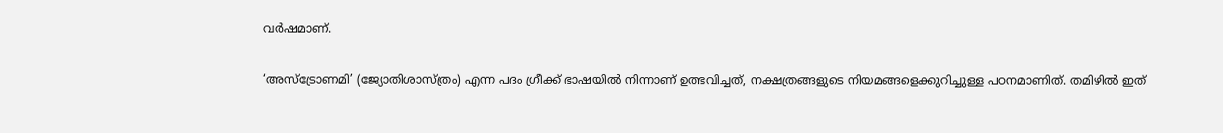വര്‍ഷമാണ്.

‘അസ്‌ട്രോണമി’ (ജ്യോതിശാസ്ത്രം) എന്ന പദം ഗ്രീക്ക് ഭാഷയില്‍ നിന്നാണ് ഉത്ഭവിച്ചത്, നക്ഷത്രങ്ങളുടെ നിയമങ്ങളെക്കുറിച്ചുള്ള പഠനമാണിത്. തമിഴില്‍ ഇത്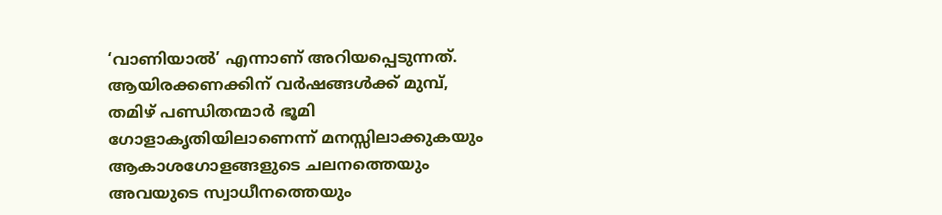‘വാണിയാല്‍’ എന്നാണ് അറിയപ്പെടുന്നത്. ആയിരക്കണക്കിന് വര്‍ഷങ്ങള്‍ക്ക് മുമ്പ്, തമിഴ് പണ്ഡിതന്മാര്‍ ഭൂമി ഗോളാകൃതിയിലാണെന്ന് മനസ്സിലാക്കുകയും ആകാശഗോളങ്ങളുടെ ചലനത്തെയും അവയുടെ സ്വാധീനത്തെയും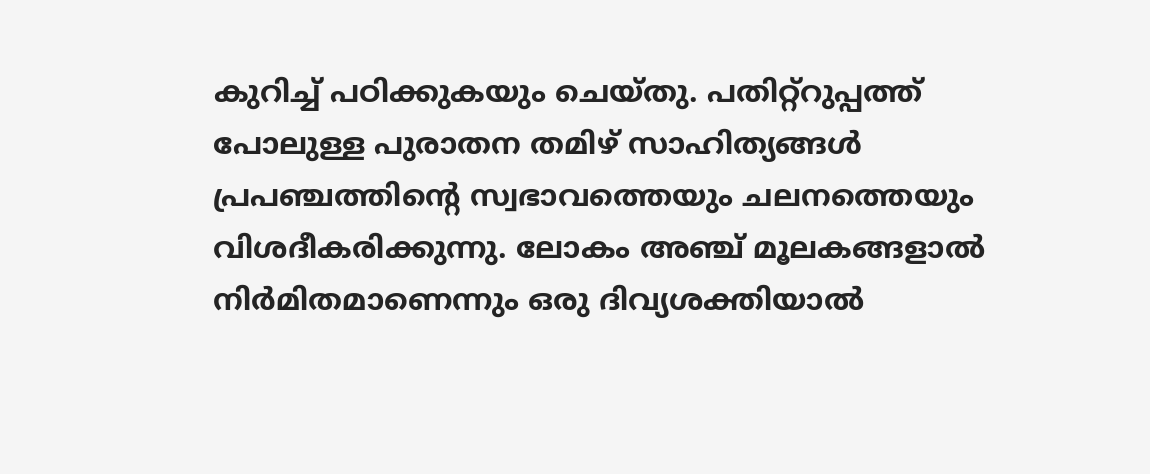കുറിച്ച് പഠിക്കുകയും ചെയ്തു. പതിറ്റ്‌റുപ്പത്ത് പോലുള്ള പുരാതന തമിഴ് സാഹിത്യങ്ങള്‍ പ്രപഞ്ചത്തിന്റെ സ്വഭാവത്തെയും ചലനത്തെയും വിശദീകരിക്കുന്നു. ലോകം അഞ്ച് മൂലകങ്ങളാല്‍ നിര്‍മിതമാണെന്നും ഒരു ദിവ്യശക്തിയാല്‍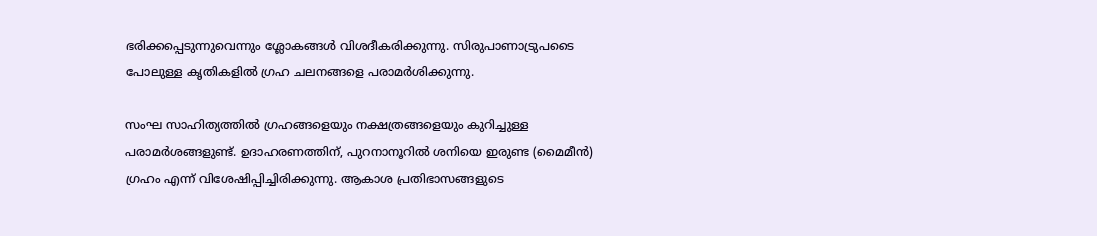ഭരിക്കപ്പെടുന്നുവെന്നും ശ്ലോകങ്ങള്‍ വിശദീകരിക്കുന്നു. സിരുപാണാട്രുപടൈ പോലുള്ള കൃതികളില്‍ ഗ്രഹ ചലനങ്ങളെ പരാമര്‍ശിക്കുന്നു.

സംഘ സാഹിത്യത്തില്‍ ഗ്രഹങ്ങളെയും നക്ഷത്രങ്ങളെയും കുറിച്ചുള്ള പരാമര്‍ശങ്ങളുണ്ട്. ഉദാഹരണത്തിന്, പുറനാനൂറില്‍ ശനിയെ ഇരുണ്ട (മൈമീന്‍) ഗ്രഹം എന്ന് വിശേഷിപ്പിച്ചിരിക്കുന്നു. ആകാശ പ്രതിഭാസങ്ങളുടെ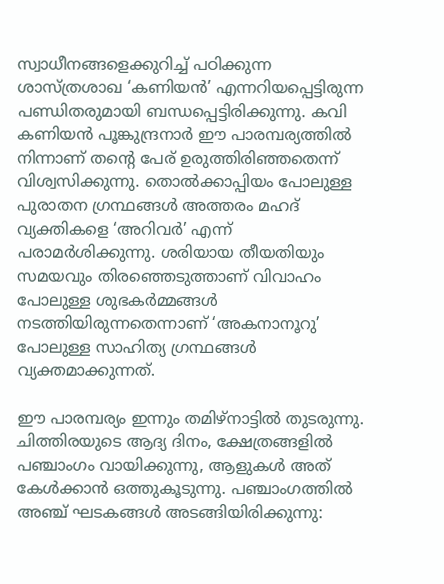സ്വാധീനങ്ങളെക്കുറിച്ച് പഠിക്കുന്ന ശാസ്ത്രശാഖ ‘കണിയന്‍’ എന്നറിയപ്പെട്ടിരുന്ന പണ്ഡിതരുമായി ബന്ധപ്പെട്ടിരിക്കുന്നു. കവി കണിയന്‍ പൂങ്കുന്ദ്രനാര്‍ ഈ പാരമ്പര്യത്തില്‍ നിന്നാണ് തന്റെ പേര് ഉരുത്തിരിഞ്ഞതെന്ന് വിശ്വസിക്കുന്നു. തൊല്‍ക്കാപ്പിയം പോലുള്ള പുരാതന ഗ്രന്ഥങ്ങള്‍ അത്തരം മഹദ് വ്യക്തികളെ ‘അറിവര്‍’ എന്ന് പരാമര്‍ശിക്കുന്നു. ശരിയായ തീയതിയും സമയവും തിരഞ്ഞെടുത്താണ് വിവാഹം പോലുള്ള ശുഭകര്‍മ്മങ്ങള്‍ നടത്തിയിരുന്നതെന്നാണ് ‘അകനാനൂറു’ പോലുള്ള സാഹിത്യ ഗ്രന്ഥങ്ങള്‍ വ്യക്തമാക്കുന്നത്.

ഈ പാരമ്പര്യം ഇന്നും തമിഴ്നാട്ടില്‍ തുടരുന്നു. ചിത്തിരയുടെ ആദ്യ ദിനം, ക്ഷേത്രങ്ങളില്‍ പഞ്ചാംഗം വായിക്കുന്നു, ആളുകള്‍ അത് കേള്‍ക്കാന്‍ ഒത്തുകൂടുന്നു. പഞ്ചാംഗത്തില്‍ അഞ്ച് ഘടകങ്ങള്‍ അടങ്ങിയിരിക്കുന്നു: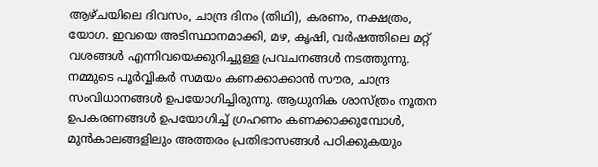ആഴ്ചയിലെ ദിവസം, ചാന്ദ്ര ദിനം (തിഥി), കരണം, നക്ഷത്രം, യോഗ. ഇവയെ അടിസ്ഥാനമാക്കി, മഴ, കൃഷി, വര്‍ഷത്തിലെ മറ്റ് വശങ്ങള്‍ എന്നിവയെക്കുറിച്ചുള്ള പ്രവചനങ്ങള്‍ നടത്തുന്നു. നമ്മുടെ പൂര്‍വ്വികര്‍ സമയം കണക്കാക്കാന്‍ സൗര, ചാന്ദ്ര സംവിധാനങ്ങള്‍ ഉപയോഗിച്ചിരുന്നു. ആധുനിക ശാസ്ത്രം നൂതന ഉപകരണങ്ങള്‍ ഉപയോഗിച്ച് ഗ്രഹണം കണക്കാക്കുമ്പോള്‍, മുന്‍കാലങ്ങളിലും അത്തരം പ്രതിഭാസങ്ങള്‍ പഠിക്കുകയും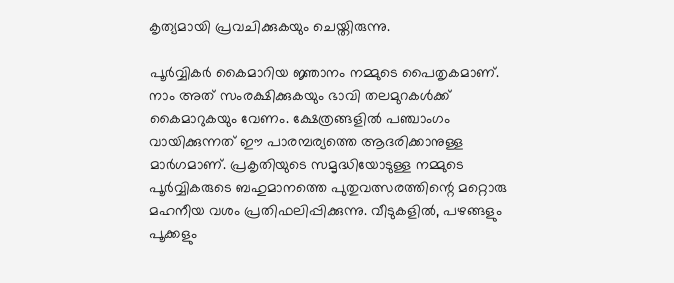കൃത്യമായി പ്രവചിക്കുകയും ചെയ്തിരുന്നു.

പൂര്‍വ്വികര്‍ കൈമാറിയ ജ്ഞാനം നമ്മുടെ പൈതൃകമാണ്. നാം അത് സംരക്ഷിക്കുകയും ഭാവി തലമുറകള്‍ക്ക് കൈമാറുകയും വേണം. ക്ഷേത്രങ്ങളില്‍ പഞ്ചാംഗം വായിക്കുന്നത് ഈ പാരമ്പര്യത്തെ ആദരിക്കാനുള്ള മാര്‍ഗമാണ്. പ്രകൃതിയുടെ സമൃദ്ധിയോടുള്ള നമ്മുടെ പൂര്‍വ്വികരുടെ ബഹുമാനത്തെ പുതുവത്സരത്തിന്റെ മറ്റൊരു മഹനീയ വശം പ്രതിഫലിപ്പിക്കുന്നു. വീടുകളില്‍, പഴങ്ങളും പൂക്കളും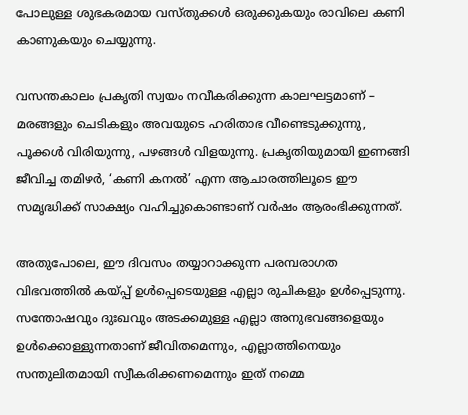പോലുള്ള ശുഭകരമായ വസ്തുക്കള്‍ ഒരുക്കുകയും രാവിലെ കണി കാണുകയും ചെയ്യുന്നു.

വസന്തകാലം പ്രകൃതി സ്വയം നവീകരിക്കുന്ന കാലഘട്ടമാണ് – മരങ്ങളും ചെടികളും അവയുടെ ഹരിതാഭ വീണ്ടെടുക്കുന്നു, പൂക്കള്‍ വിരിയുന്നു, പഴങ്ങള്‍ വിളയുന്നു. പ്രകൃതിയുമായി ഇണങ്ങി ജീവിച്ച തമിഴര്‍, ‘കണി കനല്‍’ എന്ന ആചാരത്തിലൂടെ ഈ സമൃദ്ധിക്ക് സാക്ഷ്യം വഹിച്ചുകൊണ്ടാണ് വര്‍ഷം ആരംഭിക്കുന്നത്.

അതുപോലെ, ഈ ദിവസം തയ്യാറാക്കുന്ന പരമ്പരാഗത വിഭവത്തില്‍ കയ്‌പ്പ് ഉള്‍പ്പെടെയുള്ള എല്ലാ രുചികളും ഉള്‍പ്പെടുന്നു. സന്തോഷവും ദുഃഖവും അടക്കമുള്ള എല്ലാ അനുഭവങ്ങളെയും ഉള്‍ക്കൊള്ളുന്നതാണ് ജീവിതമെന്നും, എല്ലാത്തിനെയും സന്തുലിതമായി സ്വീകരിക്കണമെന്നും ഇത് നമ്മെ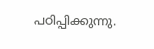പഠിപ്പിക്കുന്നു.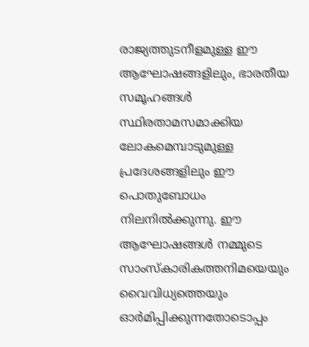രാജ്യത്തുടനീളമുള്ള ഈ ആഘോഷങ്ങളിലും, ഭാരതീയ സമൂഹങ്ങള്‍ സ്ഥിരതാമസമാക്കിയ ലോകമെമ്പാടുമുള്ള പ്രദേശങ്ങളിലും ഈ പൊതുബോധം നിലനില്‍ക്കുന്നു. ഈ ആഘോഷങ്ങള്‍ നമ്മുടെ സാംസ്‌കാരികത്തനിമയെയും വൈവിധ്യത്തെയും ഓര്‍മിപ്പിക്കുന്നതോടൊപ്പം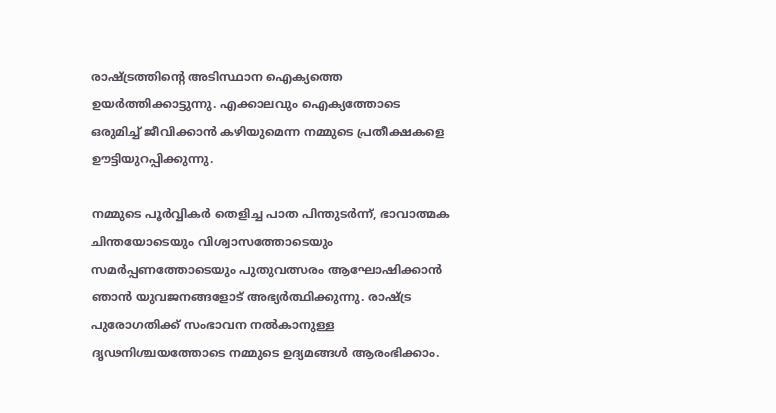രാഷ്‌ട്രത്തിന്റെ അടിസ്ഥാന ഐക്യത്തെ ഉയര്‍ത്തിക്കാട്ടുന്നു. എക്കാലവും ഐക്യത്തോടെ ഒരുമിച്ച് ജീവിക്കാന്‍ കഴിയുമെന്ന നമ്മുടെ പ്രതീക്ഷകളെ ഊട്ടിയുറപ്പിക്കുന്നു.

നമ്മുടെ പൂര്‍വ്വികര്‍ തെളിച്ച പാത പിന്തുടര്‍ന്ന്, ഭാവാത്മക ചിന്തയോടെയും വിശ്വാസത്തോടെയും സമര്‍പ്പണത്തോടെയും പുതുവത്സരം ആഘോഷിക്കാന്‍ ഞാന്‍ യുവജനങ്ങളോട് അഭ്യര്‍ത്ഥിക്കുന്നു. രാഷ്‌ട്ര പുരോഗതിക്ക് സംഭാവന നല്‍കാനുള്ള ദൃഢനിശ്ചയത്തോടെ നമ്മുടെ ഉദ്യമങ്ങള്‍ ആരംഭിക്കാം.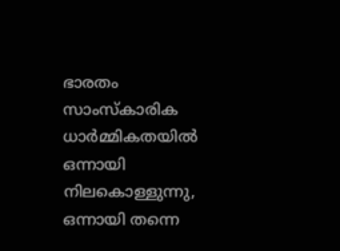ഭാരതം സാംസ്‌കാരിക ധാര്‍മ്മികതയില്‍ ഒന്നായി നിലകൊള്ളുന്നു, ഒന്നായി തന്നെ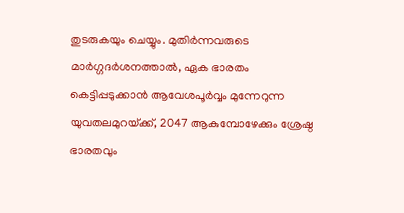തുടരുകയും ചെയ്യും. മുതിര്‍ന്നവരുടെ മാര്‍ഗ്ഗദര്‍ശനത്താല്‍, ഏക ഭാരതം കെട്ടിപ്പടുക്കാന്‍ ആവേശപൂര്‍വ്വം മുന്നേറുന്ന യുവതലമുറയ്‌ക്ക്, 2047 ആകുമ്പോഴേക്കും ശ്രേഷ്ഠ ഭാരതവും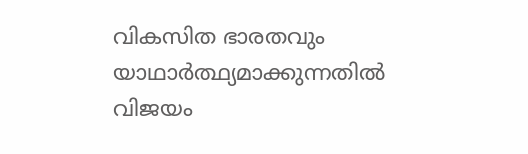വികസിത ഭാരതവും യാഥാര്‍ത്ഥ്യമാക്കുന്നതില്‍ വിജയം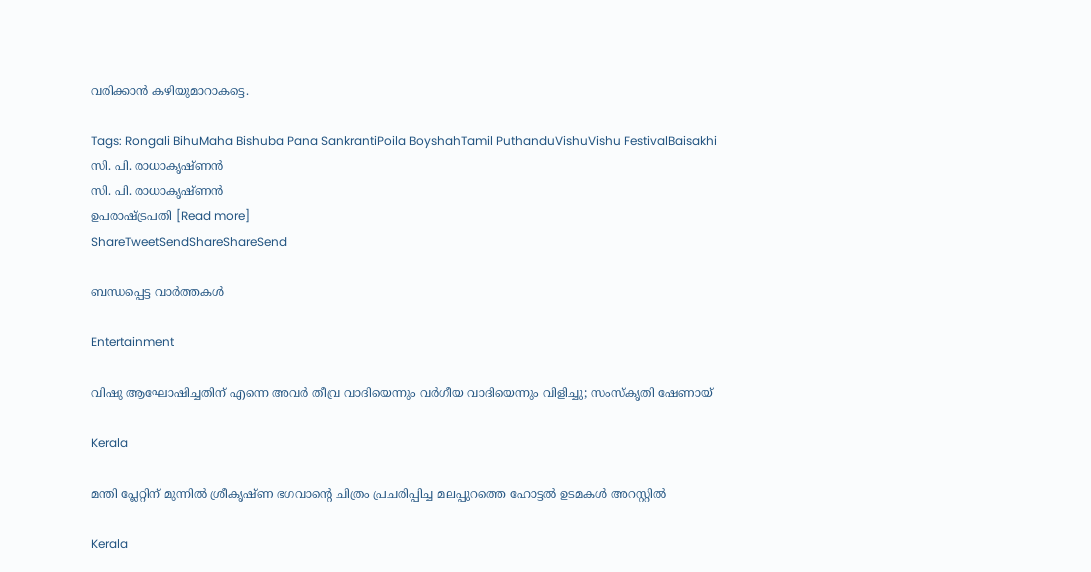വരിക്കാന്‍ കഴിയുമാറാകട്ടെ.

Tags: Rongali BihuMaha Bishuba Pana SankrantiPoila BoyshahTamil PuthanduVishuVishu FestivalBaisakhi
സി. പി. രാധാകൃഷ്ണന്‍
സി. പി. രാധാകൃഷ്ണന്‍
ഉപരാഷ്ട്രപതി [Read more]
ShareTweetSendShareShareSend

ബന്ധപ്പെട്ട വാര്‍ത്തകള്‍

Entertainment

വിഷു ആഘോഷിച്ചതിന് എന്നെ അവർ തീവ്ര വാദിയെന്നും വർഗീയ വാദിയെന്നും വിളിച്ചു; സംസ്‌കൃതി ഷേണായ്

Kerala

മന്തി പ്ലേറ്റിന് മുന്നില്‍ ശ്രീകൃഷ്ണ ഭഗവാന്റെ ചിത്രം പ്രചരിപ്പിച്ച മലപ്പുറത്തെ ഹോട്ടല്‍ ഉടമകള്‍ അറസ്റ്റില്‍

Kerala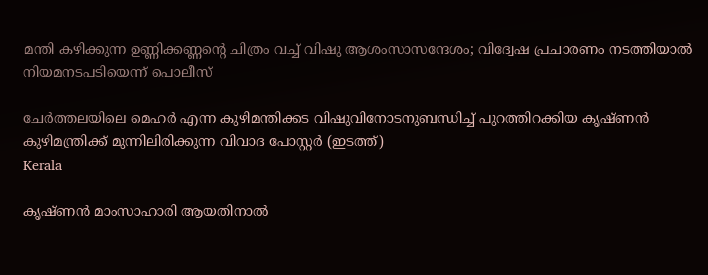മന്തി കഴിക്കുന്ന ഉണ്ണിക്കണ്ണന്റെ ചിത്രം വച്ച് വിഷു ആശംസാസന്ദേശം; വിദ്വേഷ പ്രചാരണം നടത്തിയാല്‍ നിയമനടപടിയെന്ന് പൊലീസ്

ചേര്‍ത്തലയിലെ മെഹര്‍ എന്ന കുഴിമന്തിക്കട വിഷുവിനോടനുബന്ധിച്ച് പുറത്തിറക്കിയ കൃഷ്ണന്‍ കുഴിമന്ത്രിക്ക് മുന്നിലിരിക്കുന്ന വിവാദ പോസ്റ്റര്‍ (ഇടത്ത്)
Kerala

കൃഷ്ണൻ മാംസാഹാരി ആയതിനാല്‍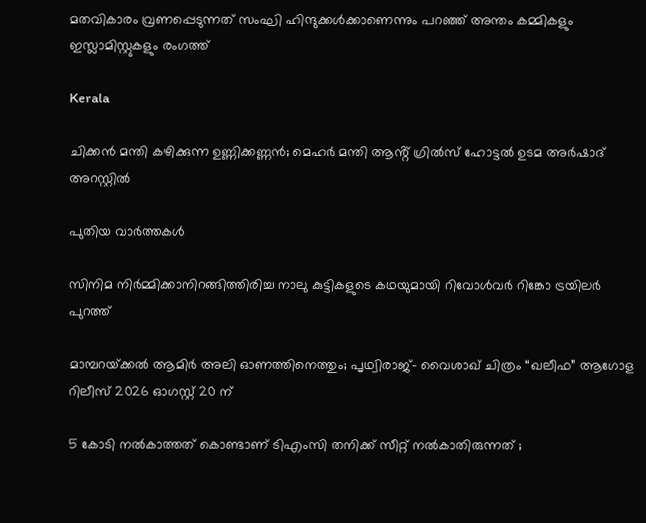മതവികാരം വ്രണപ്പെടുന്നത് സംഘി ഹിന്ദുക്കൾക്കാണെന്നും പറഞ്ഞ് അന്തം കമ്മികളും ഇസ്ലാമിസ്റ്റുകളും രംഗത്ത്

Kerala

ചിക്കൻ മന്തി കഴിക്കുന്ന ഉണ്ണിക്കണ്ണൻ; മെഹർ മന്തി ആൻ്റ് ഗ്രിൽസ് ഹോട്ടൽ ഉടമ അർഷാദ് അറസ്റ്റിൽ

പുതിയ വാര്‍ത്തകള്‍

സിനിമ നിർമ്മിക്കാനിറങ്ങിത്തിരിച്ച നാലു കുട്ടികളുടെ കഥയുമായി റിവോൾവർ റിങ്കോ ട്രയിലർ പുറത്ത്

മാമ്പറയ്‌ക്കൽ ആമിർ അലി ഓണത്തിനെത്തും; പൃഥ്വിരാജ്- വൈശാഖ് ചിത്രം “ഖലീഫ” ആഗോള റിലീസ് 2026 ഓഗസ്റ്റ് 20 ന്

5 കോടി നൽകാത്തത് കൊണ്ടാണ് ടിഎംസി തനിക്ക് സീറ്റ് നൽകാതിരുന്നത് ;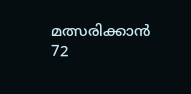മത്സരിക്കാൻ 72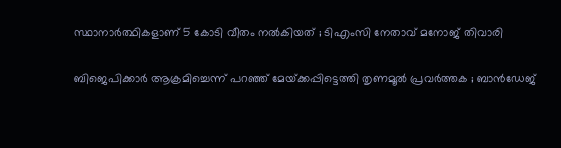സ്ഥാനാർത്ഥികളാണ് 5 കോടി വീതം നൽകിയത് ; ടിഎംസി നേതാവ് മനോജ് തിവാരി

ബിജെപിക്കാർ ആക്രമിച്ചെന്ന് പറഞ്ഞ് മേയ്‌ക്കപ്പിട്ടെത്തി തൃണമൂൽ പ്രവർത്തക ; ബാൻഡേജ്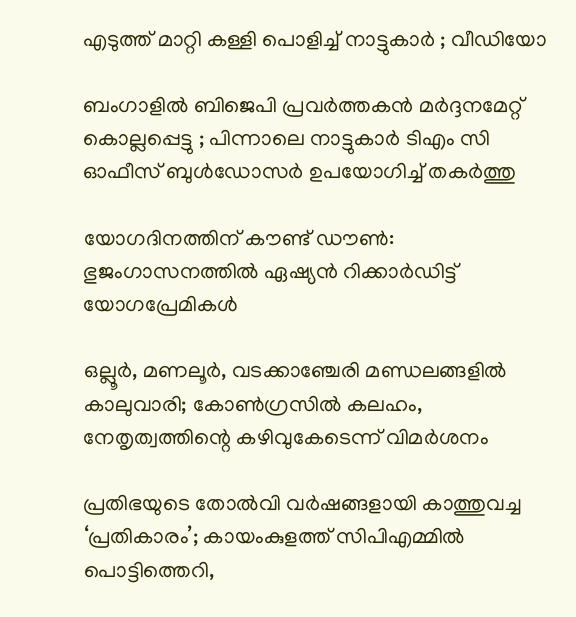എടുത്ത് മാറ്റി കള്ളി പൊളിച്ച് നാട്ടുകാർ ; വീഡിയോ

ബംഗാളിൽ ബിജെപി പ്രവർത്തകൻ മർദ്ദനമേറ്റ് കൊല്ലപ്പെട്ടു ; പിന്നാലെ നാട്ടുകാർ ടിഎം സി ഓഫീസ് ബുൾഡോസർ ഉപയോഗിച്ച് തകർത്തു

യോഗദിനത്തിന് കൗണ്ട് ഡൗണ്‍: ഭുജംഗാസനത്തിൽ ഏഷ്യന്‍ റിക്കാര്‍ഡിട്ട് യോഗപ്രേമികള്‍

ഒല്ലൂര്‍, മണലൂര്‍, വടക്കാഞ്ചേരി മണ്ഡലങ്ങളില്‍ കാലുവാരി; കോണ്‍ഗ്രസില്‍ കലഹം, നേതൃത്വത്തിന്റെ കഴിവുകേടെന്ന് വിമർശനം

പ്രതിഭയുടെ തോൽവി വർഷങ്ങളായി കാത്തുവച്ച ‘പ്രതികാരം’; കായംകുളത്ത് സിപിഎമ്മിൽ പൊട്ടിത്തെറി,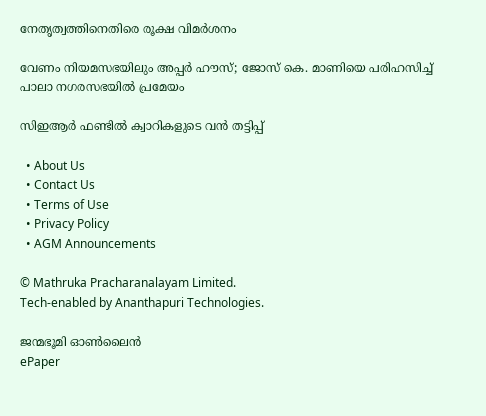നേതൃത്വത്തിനെതിരെ രൂക്ഷ വിമർശനം

വേണം നിയമസഭയിലും അപ്പർ ഹൗസ്; ജോസ് കെ. മാണിയെ പരിഹസിച്ച് പാലാ നഗരസഭയില്‍ പ്രമേയം

സിഇആര്‍ ഫണ്ടില്‍ ക്വാറികളുടെ വന്‍ തട്ടിപ്പ്

  • About Us
  • Contact Us
  • Terms of Use
  • Privacy Policy
  • AGM Announcements

© Mathruka Pracharanalayam Limited.
Tech-enabled by Ananthapuri Technologies.

ജന്മഭൂമി ഓണ്‍ലൈന്‍
ePaper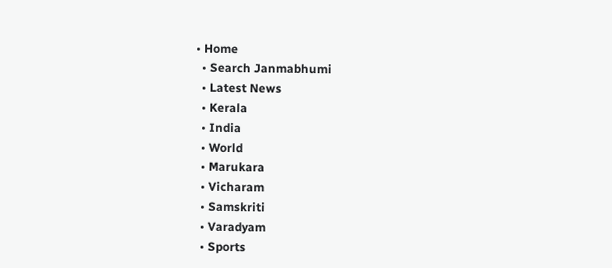• Home
  • Search Janmabhumi
  • Latest News
  • Kerala
  • India
  • World
  • Marukara
  • Vicharam
  • Samskriti
  • Varadyam
  • Sports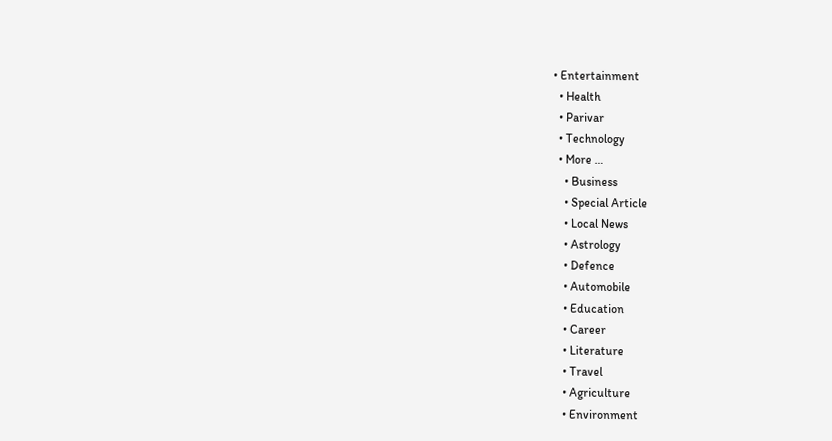• Entertainment
  • Health
  • Parivar
  • Technology
  • More …
    • Business
    • Special Article
    • Local News
    • Astrology
    • Defence
    • Automobile
    • Education
    • Career
    • Literature
    • Travel
    • Agriculture
    • Environment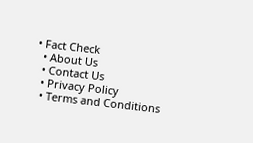• Fact Check
  • About Us
  • Contact Us
  • Privacy Policy
  • Terms and Conditions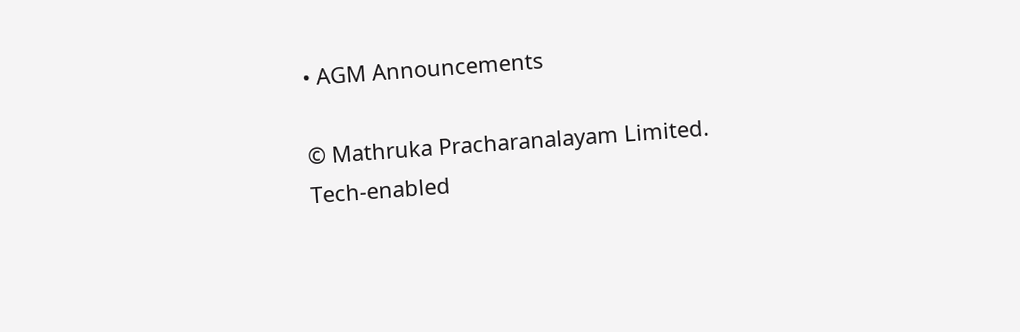• AGM Announcements

© Mathruka Pracharanalayam Limited.
Tech-enabled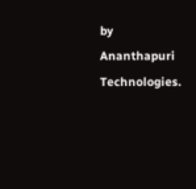by Ananthapuri Technologies.